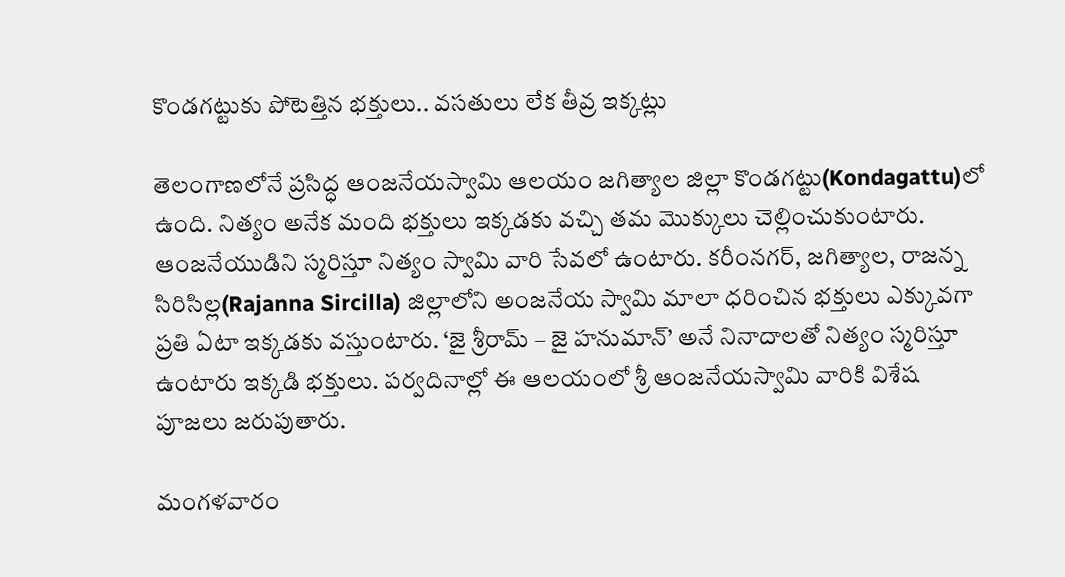కొండగట్టుకు పోటెత్తిన భక్తులు.. వసతులు లేక తీవ్ర ఇక్కట్లు

తెలంగాణలోనే ప్రసిద్ధ ఆంజనేయస్వామి ఆలయం జగిత్యాల జిల్లా కొండగట్టు(Kondagattu)లో ఉంది. నిత్యం అనేక మంది భక్తులు ఇక్కడకు వచ్చి తమ మొక్కులు చెల్లించుకుంటారు. ఆంజనేయుడిని స్మరిస్తూ నిత్యం స్వామి వారి సేవలో ఉంటారు. కరీంనగర్, జగిత్యాల, రాజన్న సిరిసిల్ల(Rajanna Sircilla) జిల్లాలోని అంజనేయ స్వామి మాలా ధరించిన భక్తులు ఎక్కువగా ప్రతి ఏటా ఇక్కడకు వస్తుంటారు. ‘జై శ్రీరామ్ – జై హనుమాన్’ అనే నినాదాలతో నిత్యం స్మరిస్తూ ఉంటారు ఇక్కడి భక్తులు. పర్వదినాల్లో ఈ ఆలయంలో శ్రీ ఆంజనేయస్వామి వారికి విశేష పూజలు జరుపుతారు.

మంగళవారం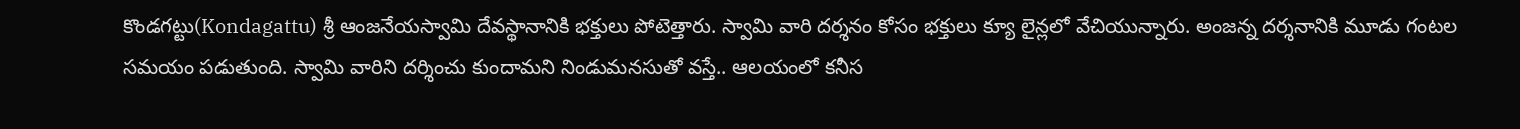కొండగట్టు(Kondagattu) శ్రీ ఆంజనేయస్వామి దేవస్థానానికి భక్తులు పోటెత్తారు. స్వామి వారి దర్శనం కోసం భక్తులు క్యూ లైన్లలో వేచియున్నారు. అంజన్న దర్శనానికి మూడు గంటల సమయం పడుతుంది. స్వామి వారిని దర్శించు కుందామని నిండుమనసుతో వస్తే.. ఆలయంలో కనీస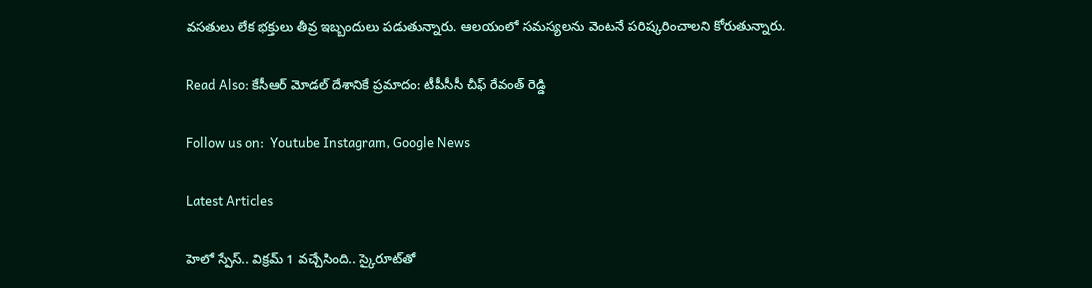వసతులు లేక భక్తులు తీవ్ర ఇబ్బందులు పడుతున్నారు. ఆలయంలో సమస్యలను వెంటనే పరిష్కరించాలని కోరుతున్నారు.

Read Also: కేసీఆర్‌ మోడల్‌ దేశానికే ప్రమాదం: టీపీసీసీ చీఫ్ రేవంత్ రెడ్డి

Follow us on:  Youtube Instagram, Google News

Latest Articles

హెలో స్పేస్‌.. విక్రమ్‌ 1 వచ్చేసింది.. స్కైరూట్‌తో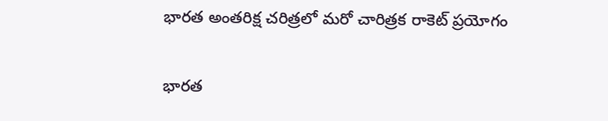భారత అంతరిక్ష చరిత్రలో మరో చారిత్రక రాకెట్‌ ప్రయోగం

భారత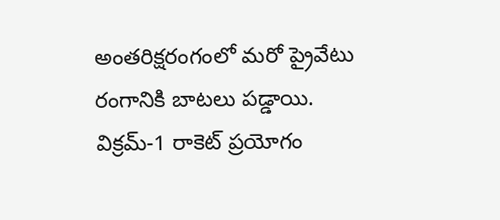అంతరిక్షరంగంలో మరో ప్రైవేటు రంగానికి బాటలు పడ్డాయి. విక్రమ్‌-1 రాకెట్‌ ప్రయోగం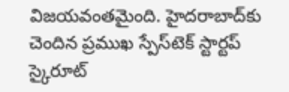విజయవంతమైంది. హైదరాబాద్‌కు చెందిన ప్రముఖ స్పేస్‌టెక్‌ స్టార్టప్‌ స్కైరూట్‌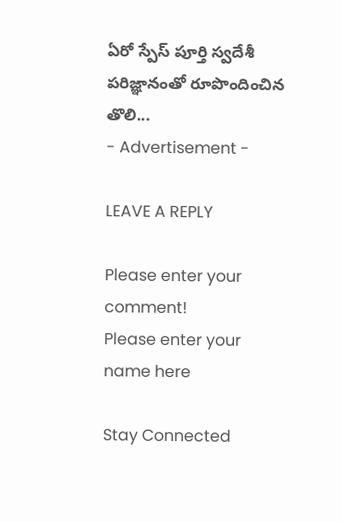ఏరో స్పేస్‌ పూర్తి స్వదేశీ పరిజ్ఞానంతో రూపొందించిన తొలి...
- Advertisement -

LEAVE A REPLY

Please enter your comment!
Please enter your name here

Stay Connected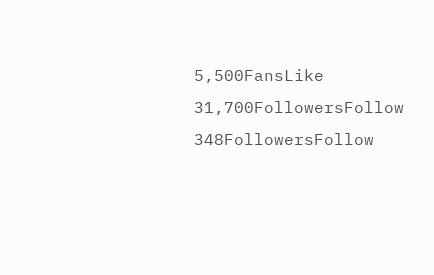5,500FansLike
31,700FollowersFollow
348FollowersFollow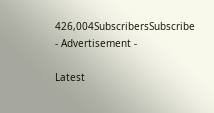426,004SubscribersSubscribe
- Advertisement -

Latest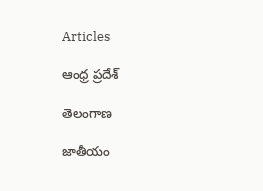Articles

ఆంధ్ర ప్రదేశ్

తెలంగాణ

జాతీయం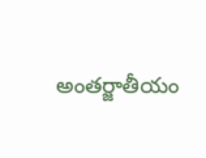అంతర్జాతీయం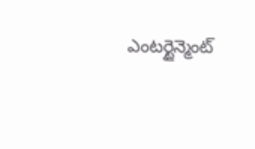ఎంటర్టైన్మెంట్